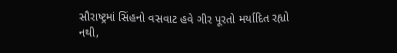સૌરાષ્ટ્રમાં સિંહનો વસવાટ હવે ગીર પૂરતો મર્યાદિત રહ્યો નથી,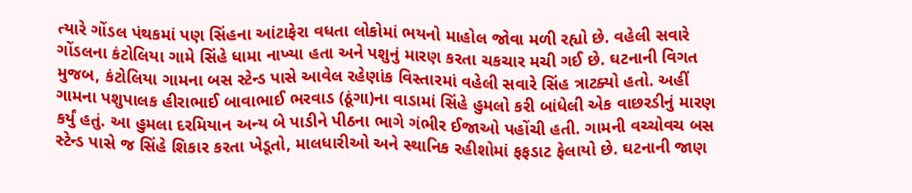ત્યારે ગોંડલ પંથકમાં પણ સિંહના આંટાફેરા વધતા લોકોમાં ભયનો માહોલ જોવા મળી રહ્યો છે. વહેલી સવારે ગોંડલના કંટોલિયા ગામે સિંહે ધામા નાખ્યા હતા અને પશુનું મારણ કરતા ચકચાર મચી ગઈ છે. ઘટનાની વિગત મુજબ, કંટોલિયા ગામના બસ સ્ટેન્ડ પાસે આવેલ રહેણાંક વિસ્તારમાં વહેલી સવારે સિંહ ત્રાટક્યો હતો. અહીં ગામના પશુપાલક હીરાભાઈ બાવાભાઈ ભરવાડ (ઠૂંગા)ના વાડામાં સિંહે હુમલો કરી બાંધેલી એક વાછરડીનું મારણ કર્યું હતું. આ હુમલા દરમિયાન અન્ય બે પાડીને પીઠના ભાગે ગંભીર ઈજાઓ પહોંચી હતી. ગામની વચ્ચોવચ બસ સ્ટેન્ડ પાસે જ સિંહે શિકાર કરતા ખેડૂતો, માલધારીઓ અને સ્થાનિક રહીશોમાં ફફડાટ ફેલાયો છે. ઘટનાની જાણ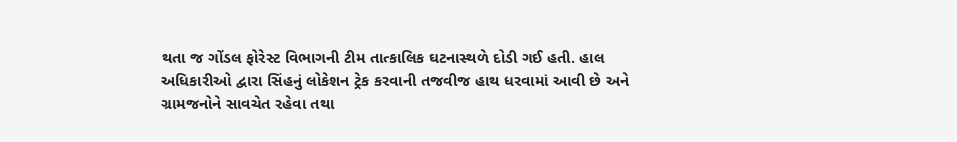થતા જ ગોંડલ ફોરેસ્ટ વિભાગની ટીમ તાત્કાલિક ઘટનાસ્થળે દોડી ગઈ હતી. હાલ અધિકારીઓ દ્વારા સિંહનું લોકેશન ટ્રેક કરવાની તજવીજ હાથ ધરવામાં આવી છે અને ગ્રામજનોને સાવચેત રહેવા તથા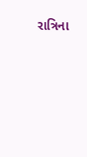રાત્રિના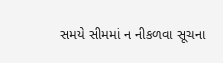સમયે સીમમાં ન નીકળવા સૂચના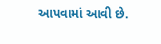આપવામાં આવી છે.